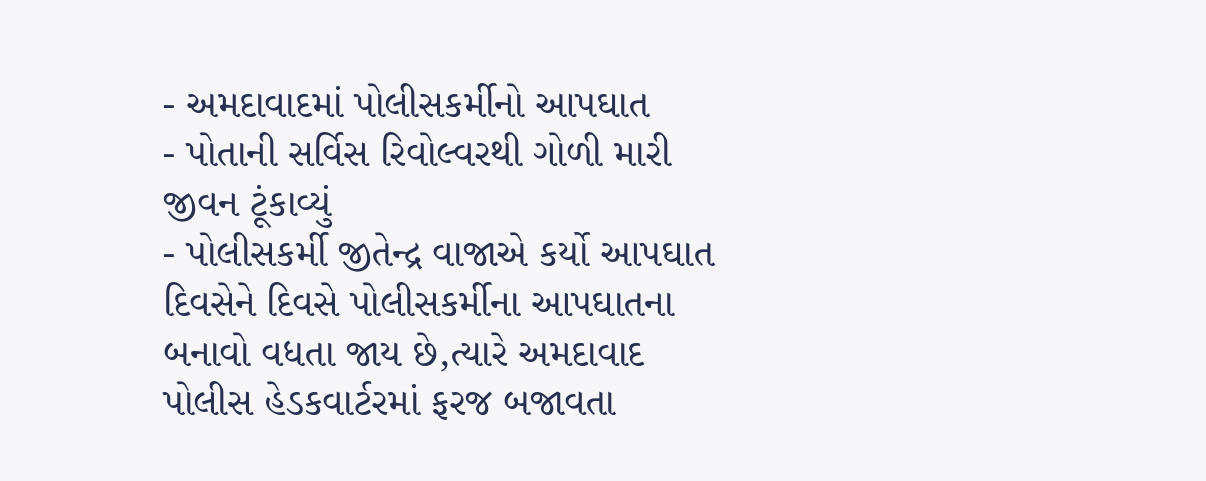- અમદાવાદમાં પોલીસકર્મીનો આપઘાત
- પોતાની સર્વિસ રિવોલ્વરથી ગોળી મારી જીવન ટૂંકાવ્યું
- પોલીસકર્મી જીતેન્દ્ર વાજાએ કર્યો આપઘાત
દિવસેને દિવસે પોલીસકર્મીના આપઘાતના બનાવો વધતા જાય છે,ત્યારે અમદાવાદ પોલીસ હેડકવાર્ટરમાં ફરજ બજાવતા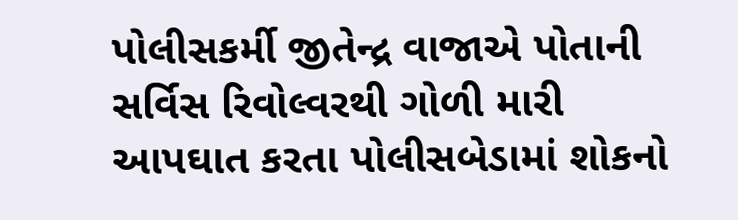પોલીસકર્મી જીતેન્દ્ર વાજાએ પોતાની સર્વિસ રિવોલ્વરથી ગોળી મારી આપઘાત કરતા પોલીસબેડામાં શોકનો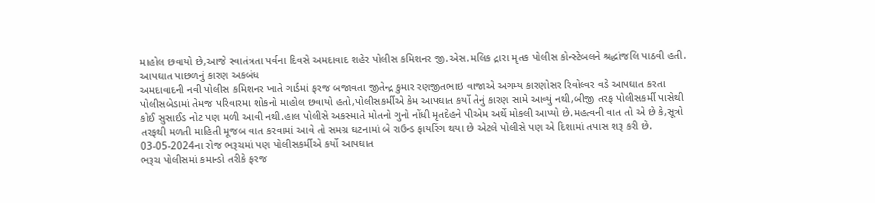માહોલ છવાયો છે,આજે સ્વાતંત્રતા પર્વના દિવસે અમદાવાદ શહેર પોલીસ કમિશનર જી.એસ.મલિક દ્રારા મૃતક પોલીસ કોન્સ્ટેબલને શ્રદ્ધાંજલિ પાઠવી હતી.
આપઘાત પાછળનું કારણ અકબંધ
અમદાવાદની નવી પોલીસ કમિશનર ખાતે ગાર્ડમાં ફરજ બજાવતા જીતેન્દ્ર કુમાર રણજીતભાઇ વાજાએ અગમ્ય કારણોસર રિવોલ્વર વડે આપઘાત કરતા પોલીસબેડામાં તેમજ પરિવારમા શોકનો માહોલ છવાયો હતો,પોલીસકર્મીએ કેમ આપઘાત કર્યો તેનું કારણ સામે આવ્યું નથી,બીજી તરફ પોલીસકર્મી પાસેથી કોઈ સુસાઈડ નોટ પણ મળી આવી નથી.હાલ પોલીસે અકસ્માતે મોતનો ગુનો નોંધી મૃતદેહને પીએમ અર્થે મોકલી આપ્યો છે.મહત્વની વાત તો એ છે કે,સૂત્રો તરફથી મળતી માહિતી મૂજબ વાત કરવામાં આવે તો સમગ્ર ઘટનામાં બે રાઉન્ડ ફાયરિંગ થયા છે એટલે પોલીસે પણ એ દિશામાં તપાસ શરૂ કરી છે.
03-05-2024ના રોજ ભરૂચમાં પણ પોલીસકર્મીએ કર્યો આપઘાત
ભરૂચ પોલીસમાં કમાન્ડો તરીકે ફરજ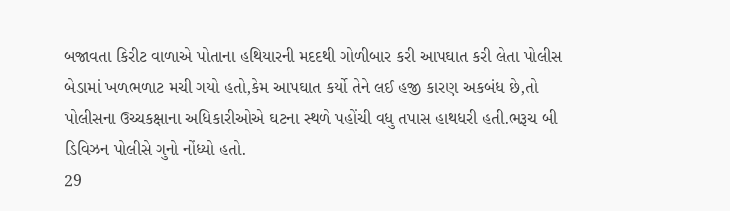બજાવતા કિરીટ વાળાએ પોતાના હથિયારની મદદથી ગોળીબાર કરી આપઘાત કરી લેતા પોલીસ બેડામાં ખળભળાટ મચી ગયો હતો,કેમ આપઘાત કર્યો તેને લઈ હજી કારણ અકબંધ છે,તો પોલીસના ઉચ્ચકક્ષાના અધિકારીઓએ ઘટના સ્થળે પહોંચી વધુ તપાસ હાથધરી હતી.ભરૂચ બી ડિવિઝન પોલીસે ગુનો નોંધ્યો હતો.
29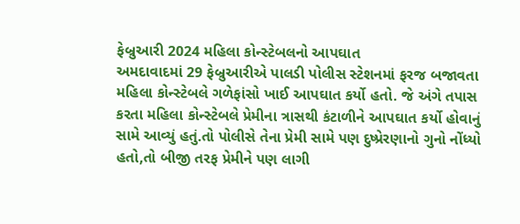ફેબ્રુઆરી 2024 મહિલા કોન્સ્ટેબલનો આપઘાત
અમદાવાદમાં 29 ફેબ્રુઆરીએ પાલડી પોલીસ સ્ટેશનમાં ફરજ બજાવતા મહિલા કોન્સ્ટેબલે ગળેફાંસો ખાઈ આપઘાત કર્યો હતો. જે અંગે તપાસ કરતા મહિલા કોન્સ્ટેબલે પ્રેમીના ત્રાસથી કંટાળીને આપઘાત કર્યો હોવાનું સામે આવ્યું હતું.તો પોલીસે તેના પ્રેમી સામે પણ દુષ્પ્રેરણાનો ગુનો નોંધ્યો હતો,તો બીજી તરફ પ્રેમીને પણ લાગી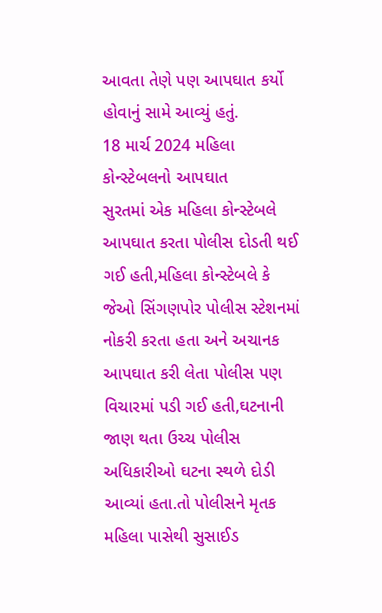આવતા તેણે પણ આપઘાત કર્યો હોવાનું સામે આવ્યું હતું.
18 માર્ચ 2024 મહિલા કોન્સ્ટેબલનો આપઘાત
સુરતમાં એક મહિલા કોન્સ્ટેબલે આપઘાત કરતા પોલીસ દોડતી થઈ ગઈ હતી,મહિલા કોન્સ્ટેબલે કે જેઓ સિંગણપોર પોલીસ સ્ટેશનમાં નોકરી કરતા હતા અને અચાનક આપઘાત કરી લેતા પોલીસ પણ વિચારમાં પડી ગઈ હતી,ઘટનાની જાણ થતા ઉચ્ચ પોલીસ અધિકારીઓ ઘટના સ્થળે દોડી આવ્યાં હતા.તો પોલીસને મૃતક મહિલા પાસેથી સુસાઈડ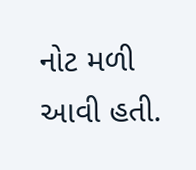નોટ મળી આવી હતી.